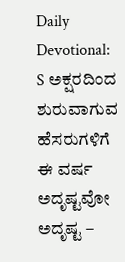Daily Devotional: S ಅಕ್ಷರದಿಂದ ಶುರುವಾಗುವ ಹೆಸರುಗಳಿಗೆ ಈ ವರ್ಷ ಅದೃಷ್ಟವೋ ಅದೃಷ್ಟ –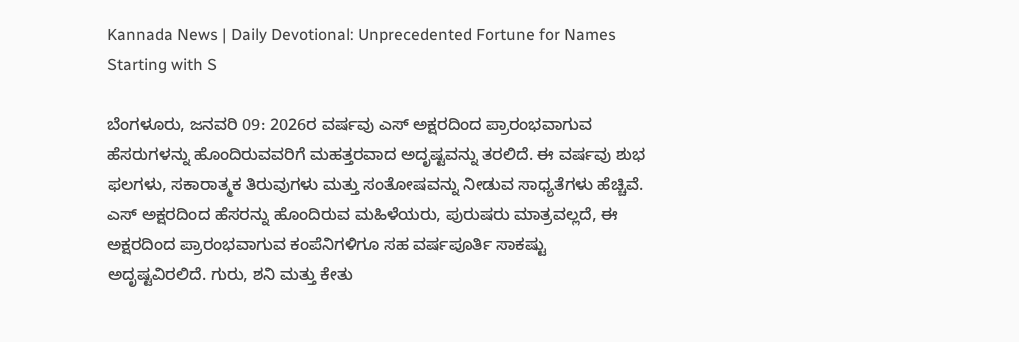Kannada News | Daily Devotional: Unprecedented Fortune for Names Starting with S

ಬೆಂಗಳೂರು, ಜನವರಿ 09: 2026ರ ವರ್ಷವು ಎಸ್ ಅಕ್ಷರದಿಂದ ಪ್ರಾರಂಭವಾಗುವ ಹೆಸರುಗಳನ್ನು ಹೊಂದಿರುವವರಿಗೆ ಮಹತ್ತರವಾದ ಅದೃಷ್ಟವನ್ನು ತರಲಿದೆ. ಈ ವರ್ಷವು ಶುಭ ಫಲಗಳು, ಸಕಾರಾತ್ಮಕ ತಿರುವುಗಳು ಮತ್ತು ಸಂತೋಷವನ್ನು ನೀಡುವ ಸಾಧ್ಯತೆಗಳು ಹೆಚ್ಚಿವೆ. ಎಸ್ ಅಕ್ಷರದಿಂದ ಹೆಸರನ್ನು ಹೊಂದಿರುವ ಮಹಿಳೆಯರು, ಪುರುಷರು ಮಾತ್ರವಲ್ಲದೆ, ಈ ಅಕ್ಷರದಿಂದ ಪ್ರಾರಂಭವಾಗುವ ಕಂಪೆನಿಗಳಿಗೂ ಸಹ ವರ್ಷಪೂರ್ತಿ ಸಾಕಷ್ಟು ಅದೃಷ್ಟವಿರಲಿದೆ. ಗುರು, ಶನಿ ಮತ್ತು ಕೇತು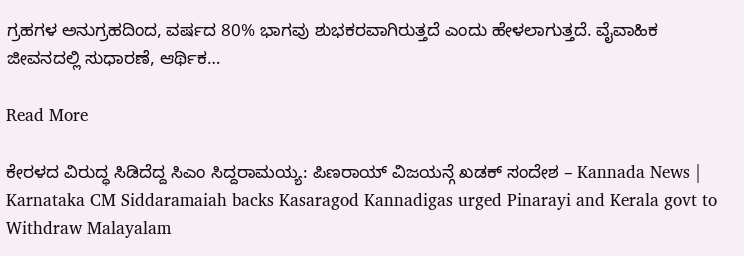ಗ್ರಹಗಳ ಅನುಗ್ರಹದಿಂದ, ವರ್ಷದ 80% ಭಾಗವು ಶುಭಕರವಾಗಿರುತ್ತದೆ ಎಂದು ಹೇಳಲಾಗುತ್ತದೆ. ವೈವಾಹಿಕ ಜೀವನದಲ್ಲಿ ಸುಧಾರಣೆ, ಆರ್ಥಿಕ…

Read More

ಕೇರಳದ ವಿರುದ್ಧ ಸಿಡಿದೆದ್ದ ಸಿಎಂ ಸಿದ್ದರಾಮಯ್ಯ: ಪಿಣರಾಯ್ ವಿಜಯನ್ಗೆ ಖಡಕ್ ಸಂದೇಶ – Kannada News | Karnataka CM Siddaramaiah backs Kasaragod Kannadigas urged Pinarayi and Kerala govt to Withdraw Malayalam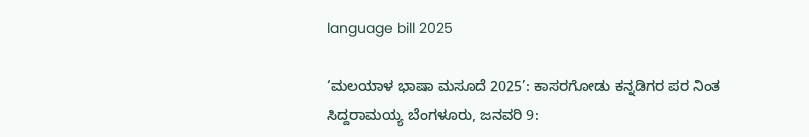language bill 2025

‘ಮಲಯಾಳ ಭಾಷಾ ಮಸೂದೆ 2025’: ಕಾಸರಗೋಡು ಕನ್ನಡಿಗರ ಪರ ನಿಂತ ಸಿದ್ದರಾಮಯ್ಯ ಬೆಂಗಳೂರು, ಜನವರಿ 9: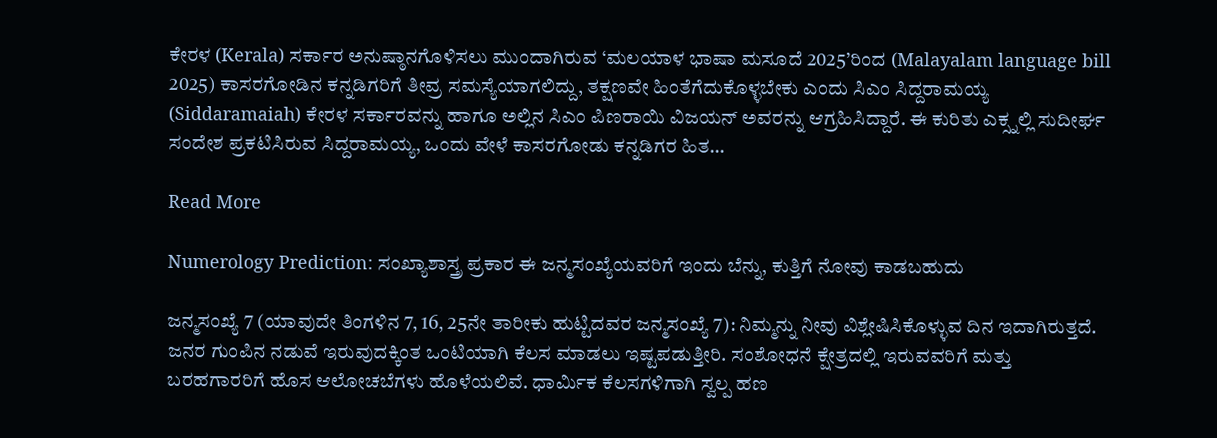ಕೇರಳ (Kerala) ಸರ್ಕಾರ ಅನುಷ್ಠಾನಗೊಳಿಸಲು ಮುಂದಾಗಿರುವ ‘ಮಲಯಾಳ ಭಾಷಾ ಮಸೂದೆ 2025’ರಿಂದ (Malayalam language bill 2025) ಕಾಸರಗೋಡಿನ ಕನ್ನಡಿಗರಿಗೆ ತೀವ್ರ ಸಮಸ್ಯೆಯಾಗಲಿದ್ದು, ತಕ್ಷಣವೇ ಹಿಂತೆಗೆದುಕೊಳ್ಳಬೇಕು ಎಂದು ಸಿಎಂ ಸಿದ್ದರಾಮಯ್ಯ (Siddaramaiah) ಕೇರಳ ಸರ್ಕಾರವನ್ನು ಹಾಗೂ ಅಲ್ಲಿನ ಸಿಎಂ ಪಿಣರಾಯಿ ವಿಜಯನ್ ಅವರನ್ನು ಆಗ್ರಹಿಸಿದ್ದಾರೆ. ಈ ಕುರಿತು ಎಕ್ಸ್ನಲ್ಲಿ ಸುದೀರ್ಘ ಸಂದೇಶ ಪ್ರಕಟಿಸಿರುವ ಸಿದ್ದರಾಮಯ್ಯ, ಒಂದು ವೇಳೆ ಕಾಸರಗೋಡು ಕನ್ನಡಿಗರ ಹಿತ…

Read More

Numerology Prediction: ಸಂಖ್ಯಾಶಾಸ್ತ್ರ ಪ್ರಕಾರ ಈ ಜನ್ಮಸಂಖ್ಯೆಯವರಿಗೆ ಇಂದು ಬೆನ್ನು, ಕುತ್ತಿಗೆ ನೋವು ಕಾಡಬಹುದು

ಜನ್ಮಸಂಖ್ಯೆ 7 (ಯಾವುದೇ ತಿಂಗಳಿನ 7, 16, 25ನೇ ತಾರೀಕು ಹುಟ್ಟಿದವರ ಜನ್ಮಸಂಖ್ಯೆ 7): ನಿಮ್ಮನ್ನು ನೀವು ವಿಶ್ಲೇಷಿಸಿಕೊಳ್ಳುವ ದಿನ ಇದಾಗಿರುತ್ತದೆ. ಜನರ ಗುಂಪಿನ ನಡುವೆ ಇರುವುದಕ್ಕಿಂತ ಒಂಟಿಯಾಗಿ ಕೆಲಸ ಮಾಡಲು ಇಷ್ಟಪಡುತ್ತೀರಿ. ಸಂಶೋಧನೆ ಕ್ಷೇತ್ರದಲ್ಲಿ ಇರುವವರಿಗೆ ಮತ್ತು ಬರಹಗಾರರಿಗೆ ಹೊಸ ಆಲೋಚಬೆಗಳು ಹೊಳೆಯಲಿವೆ. ಧಾರ್ಮಿಕ ಕೆಲಸಗಳಿಗಾಗಿ ಸ್ವಲ್ಪ ಹಣ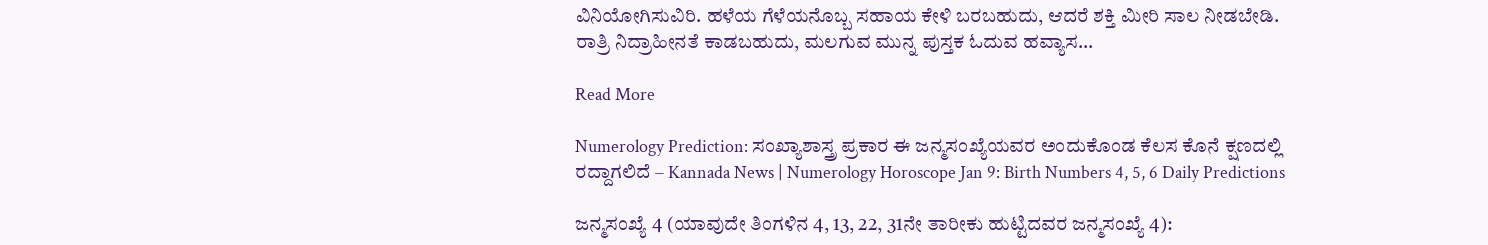ವಿನಿಯೋಗಿಸುವಿರಿ. ಹಳೆಯ ಗೆಳೆಯನೊಬ್ಬ ಸಹಾಯ ಕೇಳಿ ಬರಬಹುದು, ಆದರೆ ಶಕ್ತಿ ಮೀರಿ ಸಾಲ ನೀಡಬೇಡಿ. ರಾತ್ರಿ ನಿದ್ರಾಹೀನತೆ ಕಾಡಬಹುದು, ಮಲಗುವ ಮುನ್ನ ಪುಸ್ತಕ ಓದುವ ಹವ್ಯಾಸ…

Read More

Numerology Prediction: ಸಂಖ್ಯಾಶಾಸ್ತ್ರ ಪ್ರಕಾರ ಈ ಜನ್ಮಸಂಖ್ಯೆಯವರ ಅಂದುಕೊಂಡ ಕೆಲಸ ಕೊನೆ ಕ್ಷಣದಲ್ಲಿ ರದ್ದಾಗಲಿದೆ – Kannada News | Numerology Horoscope Jan 9: Birth Numbers 4, 5, 6 Daily Predictions

ಜನ್ಮಸಂಖ್ಯೆ 4 (ಯಾವುದೇ ತಿಂಗಳಿನ 4, 13, 22, 31ನೇ ತಾರೀಕು ಹುಟ್ಟಿದವರ ಜನ್ಮಸಂಖ್ಯೆ 4):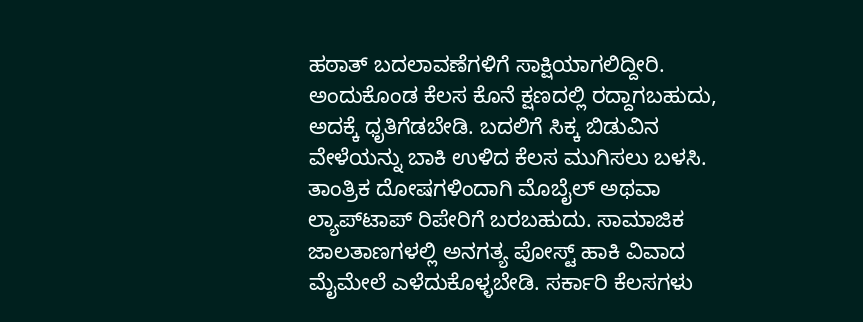ಹಠಾತ್ ಬದಲಾವಣೆಗಳಿಗೆ ಸಾಕ್ಷಿಯಾಗಲಿದ್ದೀರಿ. ಅಂದುಕೊಂಡ ಕೆಲಸ ಕೊನೆ ಕ್ಷಣದಲ್ಲಿ ರದ್ದಾಗಬಹುದು, ಅದಕ್ಕೆ ಧೃತಿಗೆಡಬೇಡಿ. ಬದಲಿಗೆ ಸಿಕ್ಕ ಬಿಡುವಿನ ವೇಳೆಯನ್ನು ಬಾಕಿ ಉಳಿದ ಕೆಲಸ ಮುಗಿಸಲು ಬಳಸಿ. ತಾಂತ್ರಿಕ ದೋಷಗಳಿಂದಾಗಿ ಮೊಬೈಲ್ ಅಥವಾ ಲ್ಯಾಪ್‌ಟಾಪ್ ರಿಪೇರಿಗೆ ಬರಬಹುದು. ಸಾಮಾಜಿಕ ಜಾಲತಾಣಗಳಲ್ಲಿ ಅನಗತ್ಯ ಪೋಸ್ಟ್ ಹಾಕಿ ವಿವಾದ ಮೈಮೇಲೆ ಎಳೆದುಕೊಳ್ಳಬೇಡಿ. ಸರ್ಕಾರಿ ಕೆಲಸಗಳು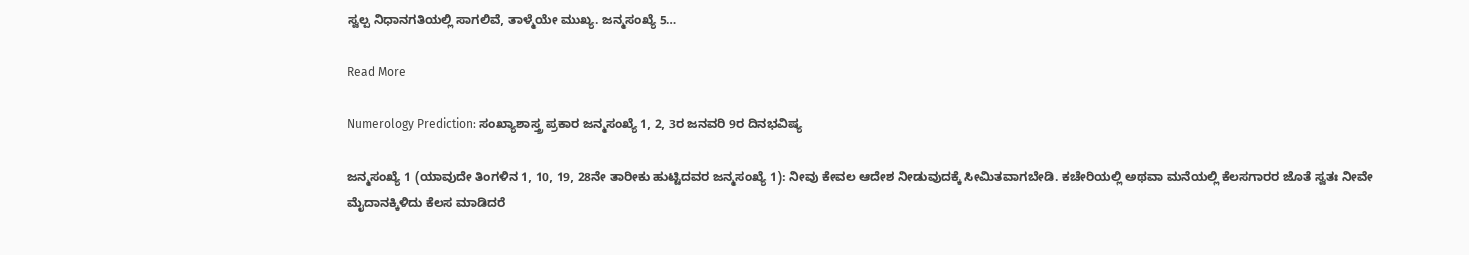ಸ್ವಲ್ಪ ನಿಧಾನಗತಿಯಲ್ಲಿ ಸಾಗಲಿವೆ, ತಾಳ್ಮೆಯೇ ಮುಖ್ಯ. ಜನ್ಮಸಂಖ್ಯೆ 5…

Read More

Numerology Prediction: ಸಂಖ್ಯಾಶಾಸ್ತ್ರ ಪ್ರಕಾರ ಜನ್ಮಸಂಖ್ಯೆ 1, 2, 3ರ ಜನವರಿ 9ರ ದಿನಭವಿಷ್ಯ

ಜನ್ಮಸಂಖ್ಯೆ 1 (ಯಾವುದೇ ತಿಂಗಳಿನ 1, 10, 19, 28ನೇ ತಾರೀಕು ಹುಟ್ಟಿದವರ ಜನ್ಮಸಂಖ್ಯೆ 1): ನೀವು ಕೇವಲ ಆದೇಶ ನೀಡುವುದಕ್ಕೆ ಸೀಮಿತವಾಗಬೇಡಿ. ಕಚೇರಿಯಲ್ಲಿ ಅಥವಾ ಮನೆಯಲ್ಲಿ ಕೆಲಸಗಾರರ ಜೊತೆ ಸ್ವತಃ ನೀವೇ ಮೈದಾನಕ್ಕಿಳಿದು ಕೆಲಸ ಮಾಡಿದರೆ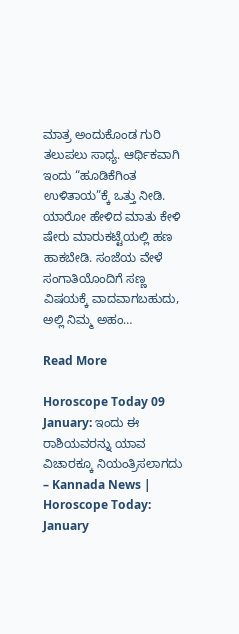ಮಾತ್ರ ಅಂದುಕೊಂಡ ಗುರಿ ತಲುಪಲು ಸಾಧ್ಯ. ಆರ್ಥಿಕವಾಗಿ ಇಂದು “ಹೂಡಿಕೆಗಿಂತ ಉಳಿತಾಯ”ಕ್ಕೆ ಒತ್ತು ನೀಡಿ. ಯಾರೋ ಹೇಳಿದ ಮಾತು ಕೇಳಿ ಷೇರು ಮಾರುಕಟ್ಟೆಯಲ್ಲಿ ಹಣ ಹಾಕಬೇಡಿ. ಸಂಜೆಯ ವೇಳೆ ಸಂಗಾತಿಯೊಂದಿಗೆ ಸಣ್ಣ ವಿಷಯಕ್ಕೆ ವಾದವಾಗಬಹುದು, ಅಲ್ಲಿ ನಿಮ್ಮ ಅಹಂ…

Read More

Horoscope Today 09 January: ಇಂದು ಈ ರಾಶಿಯವರನ್ನು ಯಾವ ವಿಚಾರಕ್ಕೂ ನಿಯಂತ್ರಿಸಲಾಗದು – Kannada News | Horoscope Today: January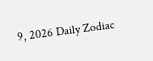9, 2026 Daily Zodiac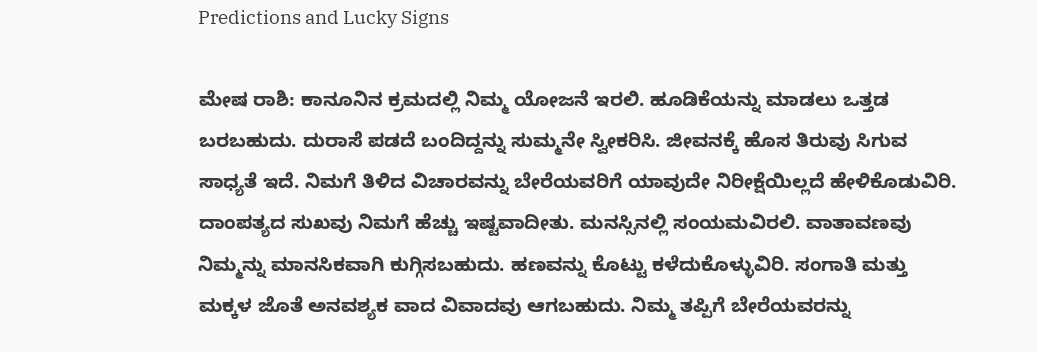Predictions and Lucky Signs

ಮೇಷ ರಾಶಿ: ಕಾನೂನಿನ ಕ್ರಮದಲ್ಲಿ ನಿಮ್ಮ ಯೋಜನೆ ಇರಲಿ. ಹೂಡಿಕೆಯನ್ನು ಮಾಡಲು ಒತ್ತಡ ಬರಬಹುದು. ದುರಾಸೆ ಪಡದೆ ಬಂದಿದ್ದನ್ನು ಸುಮ್ಮನೇ ಸ್ವೀಕರಿಸಿ. ಜೀವನಕ್ಕೆ ಹೊಸ ತಿರುವು ಸಿಗುವ ಸಾಧ್ಯತೆ ಇದೆ. ನಿಮಗೆ ತಿಳಿದ ವಿಚಾರವನ್ನು ಬೇರೆಯವರಿಗೆ ಯಾವುದೇ ನಿರೀಕ್ಷೆಯಿಲ್ಲದೆ ಹೇಳಿಕೊಡುವಿರಿ. ದಾಂಪತ್ಯದ ಸುಖವು ನಿಮಗೆ ಹೆಚ್ಚು ಇಷ್ಟವಾದೀತು. ಮನಸ್ಸಿನಲ್ಲಿ ಸಂಯಮವಿರಲಿ. ವಾತಾವಣವು ನಿಮ್ಮನ್ನು ಮಾನಸಿಕವಾಗಿ ಕುಗ್ಗಿಸಬಹುದು. ಹಣವನ್ನು ಕೊಟ್ಟು ಕಳೆದುಕೊಳ್ಳುವಿರಿ. ಸಂಗಾತಿ ಮತ್ತು ಮಕ್ಕಳ ಜೊತೆ ಅನವಶ್ಯಕ ವಾದ ವಿವಾದವು ಆಗಬಹುದು. ನಿಮ್ಮ ತಪ್ಪಿಗೆ ಬೇರೆಯವರನ್ನು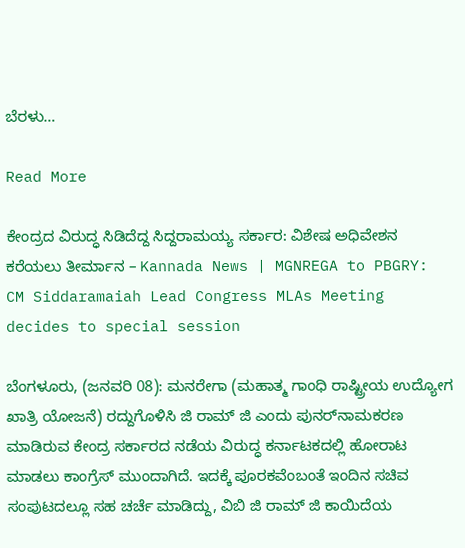ಬೆರಳು…

Read More

ಕೇಂದ್ರದ ವಿರುದ್ಧ ಸಿಡಿದೆದ್ದ ಸಿದ್ದರಾಮಯ್ಯ ಸರ್ಕಾರ: ವಿಶೇಷ ಅಧಿವೇಶನ ಕರೆಯಲು ತೀರ್ಮಾನ – Kannada News | MGNREGA to PBGRY: CM Siddaramaiah Lead Congress MLAs Meeting decides to special session

ಬೆಂಗಳೂರು, (ಜನವರಿ 08): ಮನರೇಗಾ (ಮಹಾತ್ಮ ಗಾಂಧಿ ರಾಷ್ಟ್ರೀಯ ಉದ್ಯೋಗ ಖಾತ್ರಿ ಯೋಜನೆ) ರದ್ದುಗೊಳಿಸಿ ಜಿ ರಾಮ್‌ ಜಿ ಎಂದು ಪುನರ್‌ನಾಮಕರಣ ಮಾಡಿರುವ ಕೇಂದ್ರ ಸರ್ಕಾರದ ನಡೆಯ ವಿರುದ್ಧ ಕರ್ನಾಟಕದಲ್ಲಿ ಹೋರಾಟ ಮಾಡಲು ಕಾಂಗ್ರೆಸ್ ಮುಂದಾಗಿದೆ. ಇದಕ್ಕೆ ಪೂರಕವೆಂಬಂತೆ ಇಂದಿನ ಸಚಿವ ಸಂಪುಟದಲ್ಲೂ ಸಹ ಚರ್ಚೆ ಮಾಡಿದ್ದು, ವಿಬಿ ಜಿ ರಾಮ್‌ ಜಿ ಕಾಯಿದೆಯ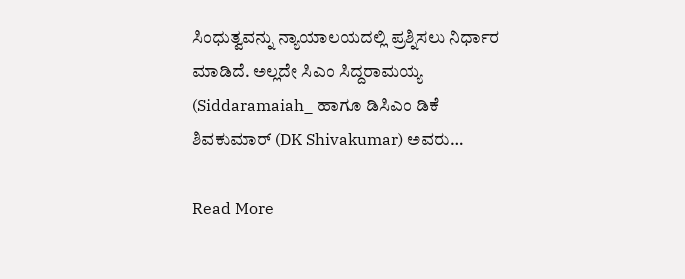ಸಿಂಧುತ್ವವನ್ನು ನ್ಯಾಯಾಲಯದಲ್ಲಿ ಪ್ರಶ್ನಿಸಲು ನಿರ್ಧಾರ ಮಾಡಿದೆ. ಅಲ್ಲದೇ ಸಿಎಂ ಸಿದ್ದರಾಮಯ್ಯ (Siddaramaiah_ ಹಾಗೂ ಡಿಸಿಎಂ ಡಿಕೆ ಶಿವಕುಮಾರ್ (DK Shivakumar) ಅವರು…

Read More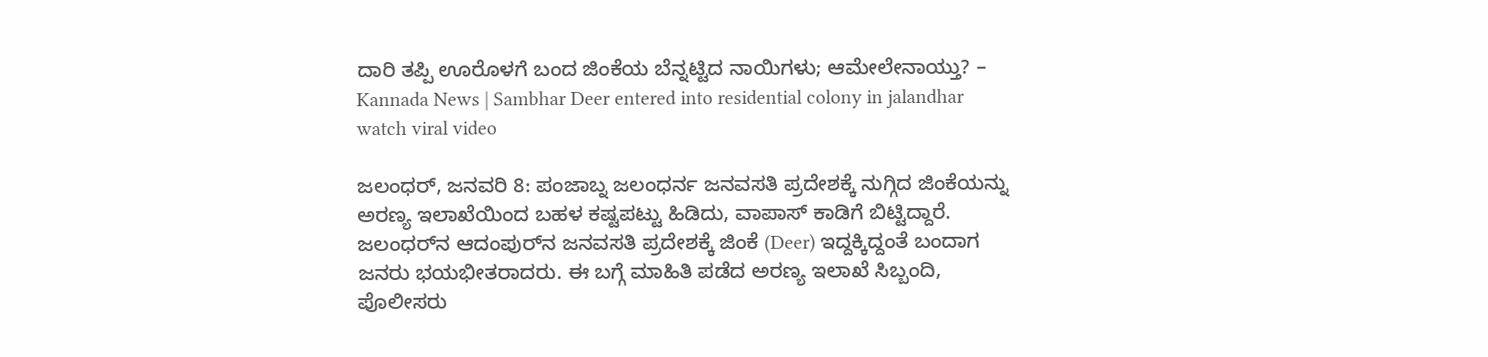ದಾರಿ ತಪ್ಪಿ ಊರೊಳಗೆ ಬಂದ ಜಿಂಕೆಯ ಬೆನ್ನಟ್ಟಿದ ನಾಯಿಗಳು; ಆಮೇಲೇನಾಯ್ತು? – Kannada News | Sambhar Deer entered into residential colony in jalandhar watch viral video

ಜಲಂಧರ್, ಜನವರಿ 8: ಪಂಜಾಬ್ನ ಜಲಂಧರ್ನ ಜನವಸತಿ ಪ್ರದೇಶಕ್ಕೆ ನುಗ್ಗಿದ ಜಿಂಕೆಯನ್ನು ಅರಣ್ಯ ಇಲಾಖೆಯಿಂದ ಬಹಳ ಕಷ್ಟಪಟ್ಟು ಹಿಡಿದು, ವಾಪಾಸ್ ಕಾಡಿಗೆ ಬಿಟ್ಟಿದ್ದಾರೆ. ಜಲಂಧರ್‌ನ ಆದಂಪುರ್‌ನ ಜನವಸತಿ ಪ್ರದೇಶಕ್ಕೆ ಜಿಂಕೆ (Deer) ಇದ್ದಕ್ಕಿದ್ದಂತೆ ಬಂದಾಗ ಜನರು ಭಯಭೀತರಾದರು. ಈ ಬಗ್ಗೆ ಮಾಹಿತಿ ಪಡೆದ ಅರಣ್ಯ ಇಲಾಖೆ ಸಿಬ್ಬಂದಿ, ಪೊಲೀಸರು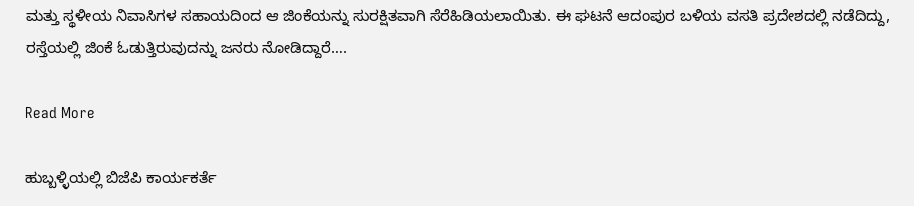ಮತ್ತು ಸ್ಥಳೀಯ ನಿವಾಸಿಗಳ ಸಹಾಯದಿಂದ ಆ ಜಿಂಕೆಯನ್ನು ಸುರಕ್ಷಿತವಾಗಿ ಸೆರೆಹಿಡಿಯಲಾಯಿತು. ಈ ಘಟನೆ ಆದಂಪುರ ಬಳಿಯ ವಸತಿ ಪ್ರದೇಶದಲ್ಲಿ ನಡೆದಿದ್ದು, ರಸ್ತೆಯಲ್ಲಿ ಜಿಂಕೆ ಓಡುತ್ತಿರುವುದನ್ನು ಜನರು ನೋಡಿದ್ದಾರೆ….

Read More

ಹುಬ್ಬಳ್ಳಿಯಲ್ಲಿ ಬಿಜೆಪಿ ಕಾರ್ಯಕರ್ತೆ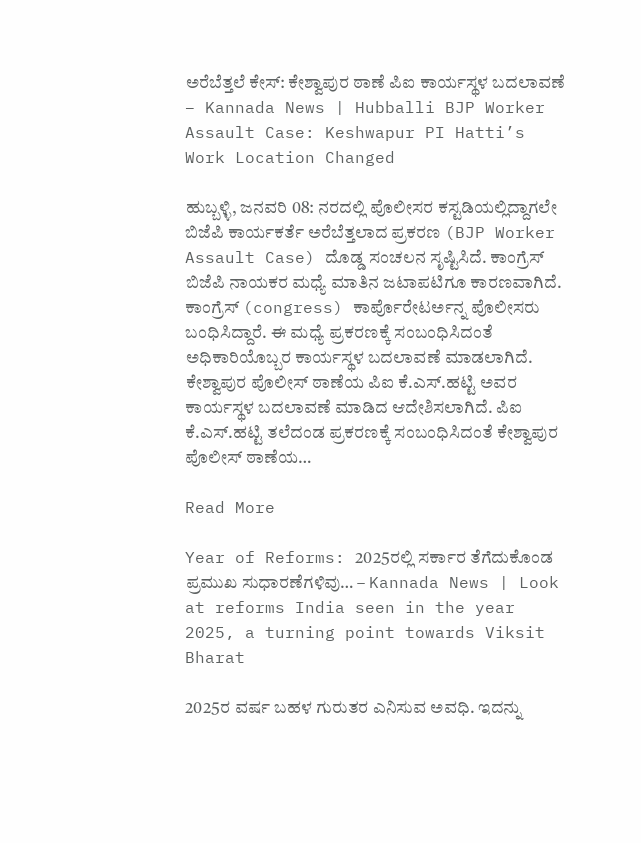ಅರೆಬೆತ್ತಲೆ ಕೇಸ್: ಕೇಶ್ವಾಪುರ ಠಾಣೆ ಪಿಐ ಕಾರ್ಯಸ್ಥಳ ಬದಲಾವಣೆ – Kannada News | Hubballi BJP Worker Assault Case: Keshwapur PI Hatti’s Work Location Changed

ಹುಬ್ಬಳ್ಳಿ, ಜನವರಿ 08: ನರದಲ್ಲಿ ಪೊಲೀಸರ ಕಸ್ಟಡಿಯಲ್ಲಿದ್ದಾಗಲೇ ಬಿಜೆಪಿ ಕಾರ್ಯಕರ್ತೆ ಅರೆಬೆತ್ತಲಾದ ಪ್ರಕರಣ (BJP Worker Assault Case) ದೊಡ್ಡ ಸಂಚಲನ ಸೃಷ್ಟಿಸಿದೆ. ಕಾಂಗ್ರೆಸ್ ಬಿಜೆಪಿ ನಾಯಕರ ಮಧ್ಯೆ ಮಾತಿನ ಜಟಾಪಟಿಗೂ ಕಾರಣವಾಗಿದೆ. ಕಾಂಗ್ರೆಸ್ (congress) ಕಾರ್ಪೊರೇಟರ್ಅನ್ನ ಪೊಲೀಸರು ಬಂಧಿಸಿದ್ದಾರೆ. ಈ ಮಧ್ಯೆ ಪ್ರಕರಣಕ್ಕೆ ಸಂಬಂಧಿಸಿದಂತೆ ಅಧಿಕಾರಿಯೊಬ್ಬರ ಕಾರ್ಯಸ್ಥಳ ಬದಲಾವಣೆ ಮಾಡಲಾಗಿದೆ. ಕೇಶ್ವಾಪುರ ಪೊಲೀಸ್ ಠಾಣೆಯ ಪಿಐ ಕೆ.ಎಸ್.ಹಟ್ಟಿ ಅವರ ಕಾರ್ಯಸ್ಥಳ ಬದಲಾವಣೆ ಮಾಡಿದ ಆದೇಶಿಸಲಾಗಿದೆ. ಪಿಐ ಕೆ.ಎಸ್.ಹಟ್ಟಿ ತಲೆದಂಡ ಪ್ರಕರಣಕ್ಕೆ ಸಂಬಂಧಿಸಿದಂತೆ ಕೇಶ್ವಾಪುರ ಪೊಲೀಸ್ ಠಾಣೆಯ…

Read More

Year of Reforms: 2025ರಲ್ಲಿ ಸರ್ಕಾರ ತೆಗೆದುಕೊಂಡ ಪ್ರಮುಖ ಸುಧಾರಣೆಗಳಿವು… – Kannada News | Look at reforms India seen in the year 2025, a turning point towards Viksit Bharat

2025ರ ವರ್ಷ ಬಹಳ ಗುರುತರ ಎನಿಸುವ ಅವಧಿ. ಇದನ್ನು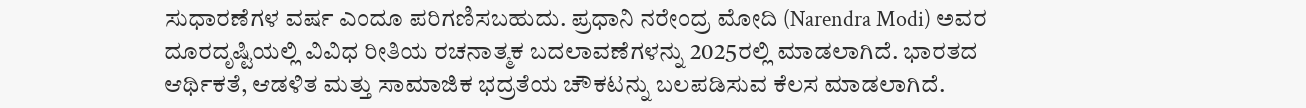ಸುಧಾರಣೆಗಳ ವರ್ಷ ಎಂದೂ ಪರಿಗಣಿಸಬಹುದು. ಪ್ರಧಾನಿ ನರೇಂದ್ರ ಮೋದಿ (Narendra Modi) ಅವರ ದೂರದೃಷ್ಟಿಯಲ್ಲಿ ವಿವಿಧ ರೀತಿಯ ರಚನಾತ್ಮಕ ಬದಲಾವಣೆಗಳನ್ನು 2025ರಲ್ಲಿ ಮಾಡಲಾಗಿದೆ. ಭಾರತದ ಆರ್ಥಿಕತೆ, ಆಡಳಿತ ಮತ್ತು ಸಾಮಾಜಿಕ ಭದ್ರತೆಯ ಚೌಕಟನ್ನು ಬಲಪಡಿಸುವ ಕೆಲಸ ಮಾಡಲಾಗಿದೆ.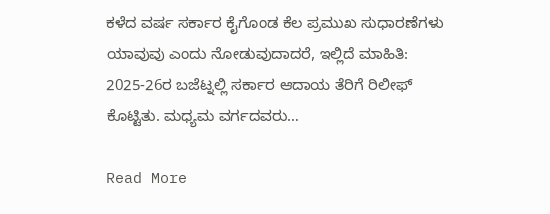ಕಳೆದ ವರ್ಷ ಸರ್ಕಾರ ಕೈಗೊಂಡ ಕೆಲ ಪ್ರಮುಖ ಸುಧಾರಣೆಗಳು ಯಾವುವು ಎಂದು ನೋಡುವುದಾದರೆ, ಇಲ್ಲಿದೆ ಮಾಹಿತಿ: 2025-26ರ ಬಜೆಟ್ನಲ್ಲಿ ಸರ್ಕಾರ ಆದಾಯ ತೆರಿಗೆ ರಿಲೀಫ್ ಕೊಟ್ಟಿತು. ಮಧ್ಯಮ ವರ್ಗದವರು…

Read More